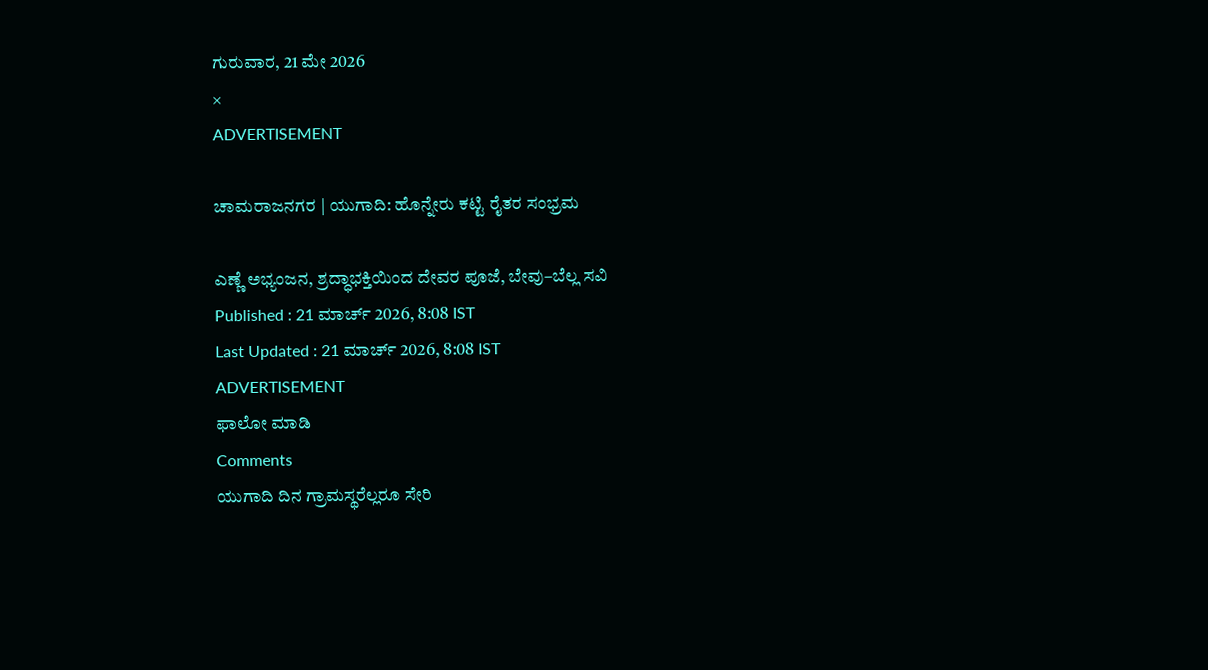ಗುರುವಾರ, 21 ಮೇ 2026
×
ADVERTISEMENT

ಚಾಮರಾಜನಗರ | ಯುಗಾದಿ: ಹೊನ್ನೇರು ಕಟ್ಟಿ ರೈತರ ಸಂಭ್ರಮ

ಎಣ್ಣೆ ಅಭ್ಯಂಜನ, ಶ್ರದ್ಧಾಭಕ್ತಿಯಿಂದ ದೇವರ ಪೂಜೆ, ಬೇವು–ಬೆಲ್ಲ ಸವಿ
Published : 21 ಮಾರ್ಚ್ 2026, 8:08 IST
Last Updated : 21 ಮಾರ್ಚ್ 2026, 8:08 IST
ADVERTISEMENT
ಫಾಲೋ ಮಾಡಿ
Comments
ಯುಗಾದಿ ದಿನ ಗ್ರಾಮಸ್ಥರೆಲ್ಲರೂ ಸೇರಿ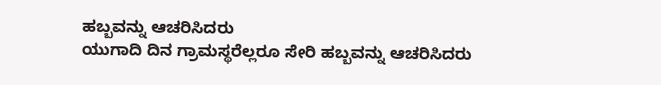ಹಬ್ಬವನ್ನು ಆಚರಿಸಿದರು
ಯುಗಾದಿ ದಿನ ಗ್ರಾಮಸ್ಥರೆಲ್ಲರೂ ಸೇರಿ ಹಬ್ಬವನ್ನು ಆಚರಿಸಿದರು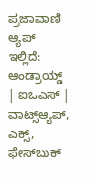ಪ್ರಜಾವಾಣಿ ಆ್ಯಪ್ ಇಲ್ಲಿದೆ: ಆಂಡ್ರಾಯ್ಡ್ | ಐಒಎಸ್ | ವಾಟ್ಸ್ಆ್ಯಪ್, ಎಕ್ಸ್, ಫೇಸ್‌ಬುಕ್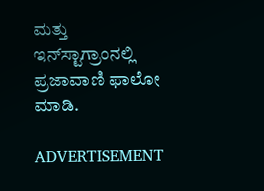ಮತ್ತು ಇನ್‌ಸ್ಟಾಗ್ರಾಂನಲ್ಲಿ ಪ್ರಜಾವಾಣಿ ಫಾಲೋ ಮಾಡಿ.

ADVERTISEMENT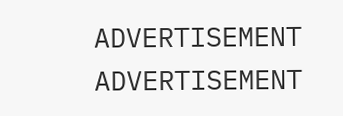ADVERTISEMENT
ADVERTISEMENT